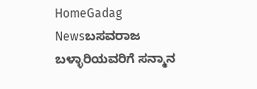HomeGadag Newsಬಸವರಾಜ ಬಳ್ಳಾರಿಯವರಿಗೆ ಸನ್ಮಾನ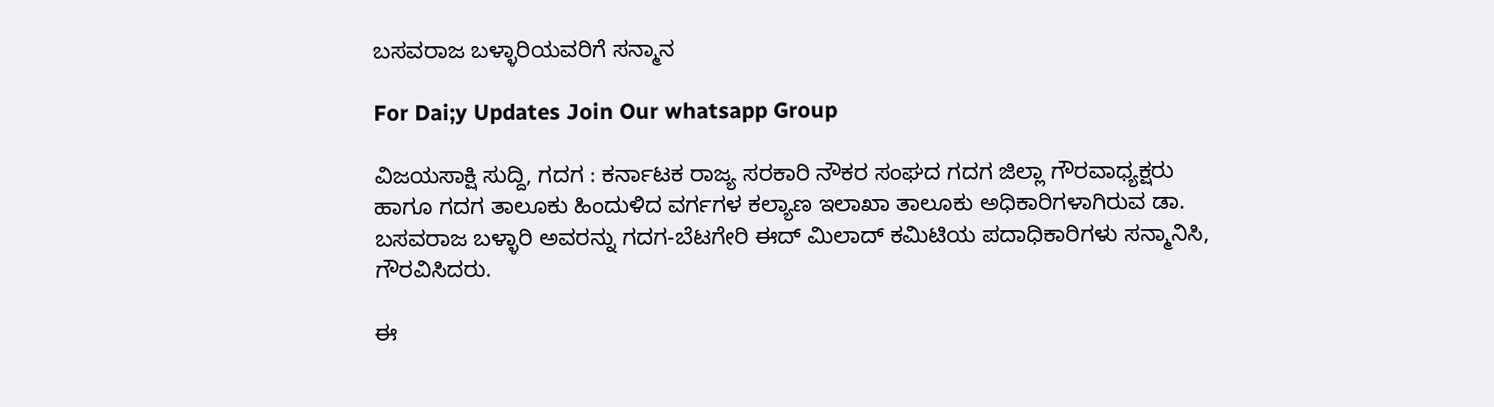ಬಸವರಾಜ ಬಳ್ಳಾರಿಯವರಿಗೆ ಸನ್ಮಾನ

For Dai;y Updates Join Our whatsapp Group

ವಿಜಯಸಾಕ್ಷಿ ಸುದ್ದಿ, ಗದಗ : ಕರ್ನಾಟಕ ರಾಜ್ಯ ಸರಕಾರಿ ನೌಕರ ಸಂಘದ ಗದಗ ಜಿಲ್ಲಾ ಗೌರವಾಧ್ಯಕ್ಷರು ಹಾಗೂ ಗದಗ ತಾಲೂಕು ಹಿಂದುಳಿದ ವರ್ಗಗಳ ಕಲ್ಯಾಣ ಇಲಾಖಾ ತಾಲೂಕು ಅಧಿಕಾರಿಗಳಾಗಿರುವ ಡಾ. ಬಸವರಾಜ ಬಳ್ಳಾರಿ ಅವರನ್ನು ಗದಗ-ಬೆಟಗೇರಿ ಈದ್ ಮಿಲಾದ್ ಕಮಿಟಿಯ ಪದಾಧಿಕಾರಿಗಳು ಸನ್ಮಾನಿಸಿ, ಗೌರವಿಸಿದರು.

ಈ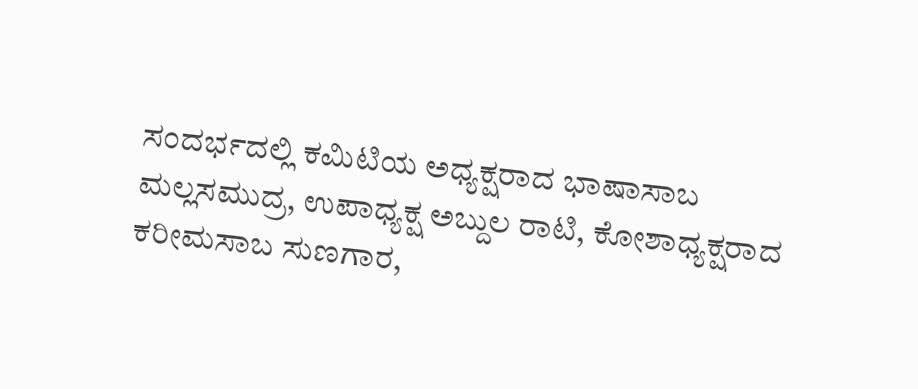ಸಂದರ್ಭದಲ್ಲಿ ಕಮಿಟಿಯ ಅಧ್ಯಕ್ಷರಾದ ಭಾಷಾಸಾಬ ಮಲ್ಲಸಮುದ್ರ, ಉಪಾಧ್ಯಕ್ಷ ಅಬ್ದುಲ ರಾಟಿ, ಕೋಶಾಧ್ಯಕ್ಷರಾದ ಕರೀಮಸಾಬ ಸುಣಗಾರ,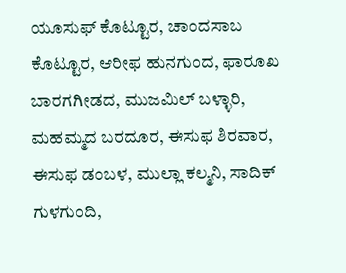ಯೂಸುಫ್ ಕೊಟ್ಟೂರ, ಚಾಂದಸಾಬ ಕೊಟ್ಟೂರ, ಆರೀಫ ಹುನಗುಂದ, ಫಾರೂಖ ಬಾರಗಗೀಡದ, ಮುಜಮಿಲ್ ಬಳ್ಳಾರಿ, ಮಹಮ್ಮದ ಬರದೂರ, ಈಸುಫ ಶಿರವಾರ, ಈಸುಫ ಡಂಬಳ, ಮುಲ್ಲಾ ಕಲ್ಮನಿ, ಸಾದಿಕ್ ಗುಳಗುಂದಿ,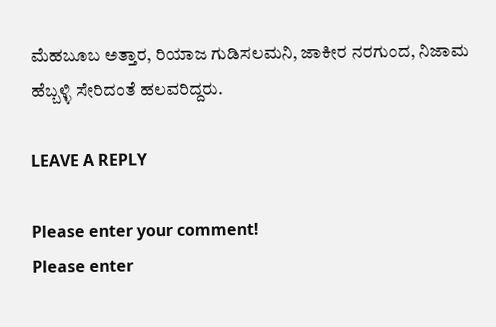ಮೆಹಬೂಬ ಅತ್ತಾರ, ರಿಯಾಜ ಗುಡಿಸಲಮನಿ, ಜಾಕೀರ ನರಗುಂದ, ನಿಜಾಮ ಹೆಬ್ಬಳ್ಳಿ ಸೇರಿದಂತೆ ಹಲವರಿದ್ದರು.

LEAVE A REPLY

Please enter your comment!
Please enter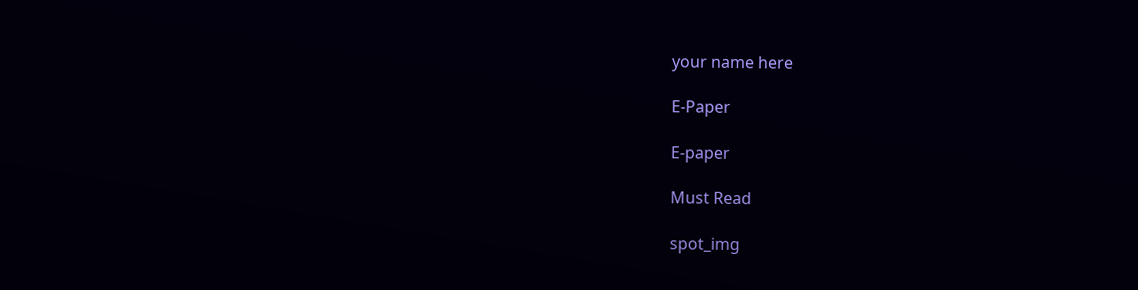your name here

E-Paper

E-paper

Must Read

spot_img